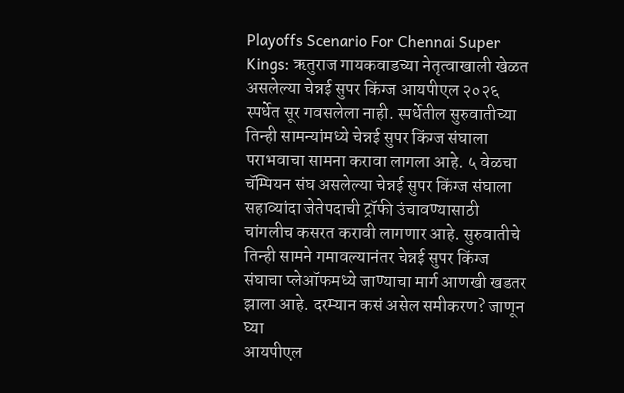Playoffs Scenario For Chennai Super Kings: ऋतुराज गायकवाडच्या नेतृत्वाखाली खेळत असलेल्या चेन्नई सुपर किंग्ज आयपीएल २०२६ स्पर्धेत सूर गवसलेला नाही. स्पर्धेतील सुरुवातीच्या तिन्ही सामन्यांमध्ये चेन्नई सुपर किंग्ज संघाला पराभवाचा सामना करावा लागला आहे. ५ वेळचा चॅम्पियन संघ असलेल्या चेन्नई सुपर किंग्ज संघाला सहाव्यांदा जेतेपदाची ट्रॉफी उंचावण्यासाठी चांगलीच कसरत करावी लागणार आहे. सुरुवातीचे तिन्ही सामने गमावल्यानंतर चेन्नई सुपर किंग्ज संघाचा प्लेऑफमध्ये जाण्याचा मार्ग आणखी खडतर झाला आहे. दरम्यान कसं असेल समीकरण? जाणून घ्या
आयपीएल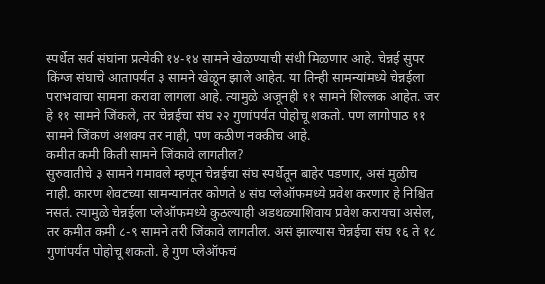स्पर्धेत सर्व संघांना प्रत्येकी १४-१४ सामने खेळण्याची संधी मिळणार आहे. चेन्नई सुपर किंग्ज संघाचे आतापर्यंत ३ सामने खेळून झाले आहेत. या तिन्ही सामन्यांमध्ये चेन्नईला पराभवाचा सामना करावा लागला आहे. त्यामुळे अजूनही ११ सामने शिल्लक आहेत. जर हे ११ सामने जिंकले, तर चेन्नईचा संघ २२ गुणांपर्यंत पोहोचू शकतो. पण लागोपाठ ११ सामने जिंकणं अशक्य तर नाही, पण कठीण नक्कीच आहे.
कमीत कमी किती सामने जिंकावे लागतील?
सुरुवातीचे ३ सामने गमावले म्हणून चेन्नईचा संघ स्पर्धेतून बाहेर पडणार, असं मुळीच नाही. कारण शेवटच्या सामन्यानंतर कोणते ४ संघ प्लेऑफमध्ये प्रवेश करणार हे निश्चित नसतं. त्यामुळे चेन्नईला प्लेऑफमध्ये कुठल्याही अडथळ्याशिवाय प्रवेश करायचा असेल, तर कमीत कमी ८-९ सामने तरी जिंकावे लागतील. असं झाल्यास चेन्नईचा संघ १६ ते १८ गुणांपर्यंत पोहोचू शकतो. हे गुण प्लेऑफचं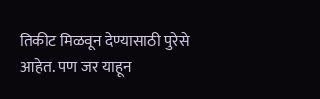तिकीट मिळवून देण्यासाठी पुरेसे आहेत. पण जर याहून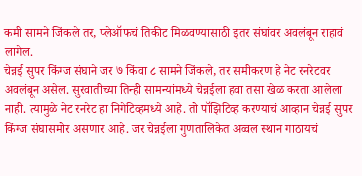कमी सामने जिंकले तर, प्लेऑफचं तिकीट मिळवण्यासाठी इतर संघांवर अवलंबून राहावं लागेल.
चेन्नई सुपर किंग्ज संघाने जर ७ किंवा ८ सामने जिंकले, तर समीकरण हे नेट रनरेटवर अवलंबून असेल. सुरवातीच्या तिन्ही सामन्यांमध्ये चेन्नईला हवा तसा खेळ करता आलेला नाही. त्यामुळे नेट रनरेट हा निगेटिव्हमध्ये आहे. तो पॉझिटिव्ह करण्याचं आव्हान चेन्नई सुपर किंग्ज संघासमोर असणार आहे. जर चेन्नईला गुणतालिकेत अव्वल स्थान गाठायचं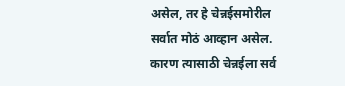असेल, तर हे चेन्नईसमोरील सर्वात मोठं आव्हान असेल. कारण त्यासाठी चेन्नईला सर्व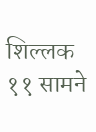शिल्लक ११ सामने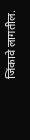जिंकावे लागतील.